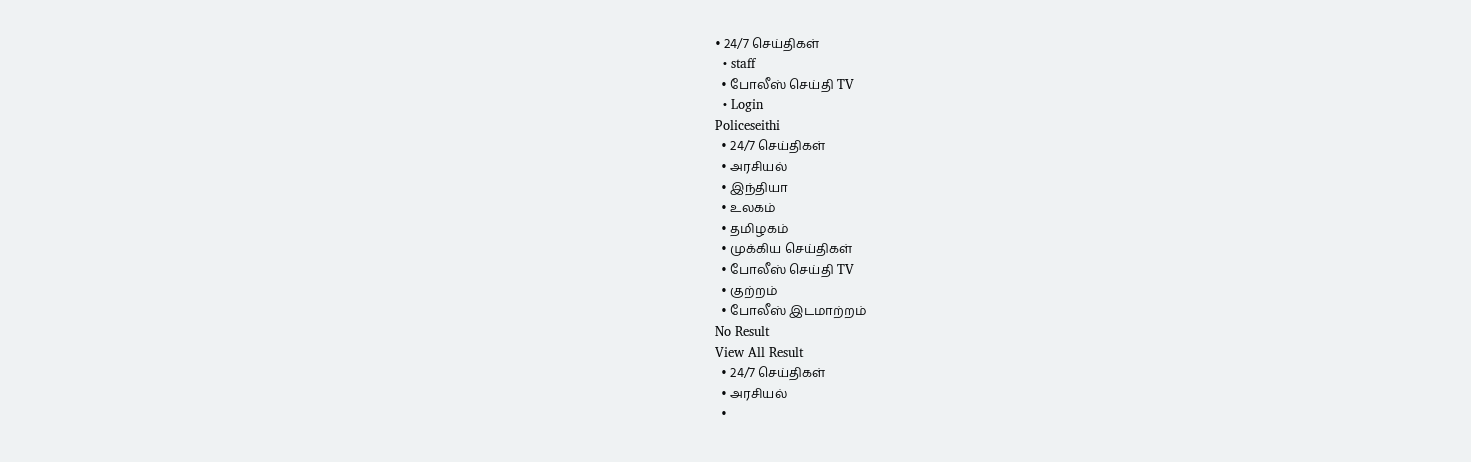• 24/7 செய்திகள்
  • staff
  • போலீஸ் செய்தி TV
  • Login
Policeseithi
  • 24/7 செய்திகள்
  • அரசியல்
  • இந்தியா
  • உலகம்
  • தமிழகம்
  • முக்கிய செய்திகள்
  • போலீஸ் செய்தி TV
  • குற்றம்
  • போலீஸ் இடமாற்றம்
No Result
View All Result
  • 24/7 செய்திகள்
  • அரசியல்
  •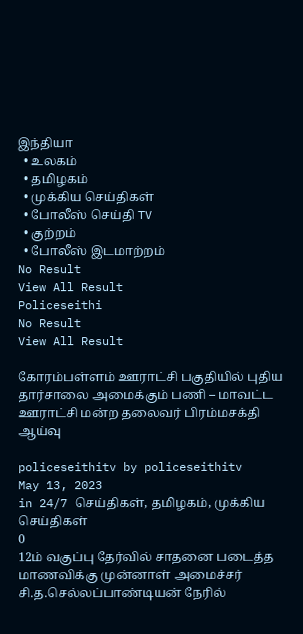இந்தியா
  • உலகம்
  • தமிழகம்
  • முக்கிய செய்திகள்
  • போலீஸ் செய்தி TV
  • குற்றம்
  • போலீஸ் இடமாற்றம்
No Result
View All Result
Policeseithi
No Result
View All Result

கோரம்பள்ளம் ஊராட்சி பகுதியில் புதிய தார்சாலை அமைக்கும் பணி – மாவட்ட ஊராட்சி மன்ற தலைவர் பிரம்மசக்தி ஆய்வு

policeseithitv by policeseithitv
May 13, 2023
in 24/7 செய்திகள், தமிழகம், முக்கிய செய்திகள்
0
12ம் வகுப்பு தேர்வில் சாதனை படைத்த மாணவிக்கு முன்னாள் அமைச்சர் சி.த.செல்லப்பாண்டியன் நேரில்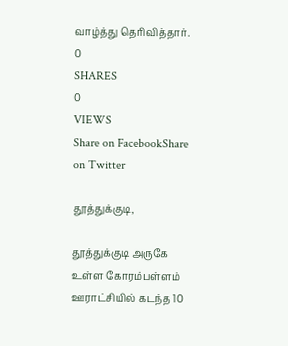வாழ்த்து தெரிவித்தார்.
0
SHARES
0
VIEWS
Share on FacebookShare on Twitter

தூத்துக்குடி,

தூத்துக்குடி அருகே உள்ள கோரம்பள்ளம் ஊராட்சியில் கடந்த 10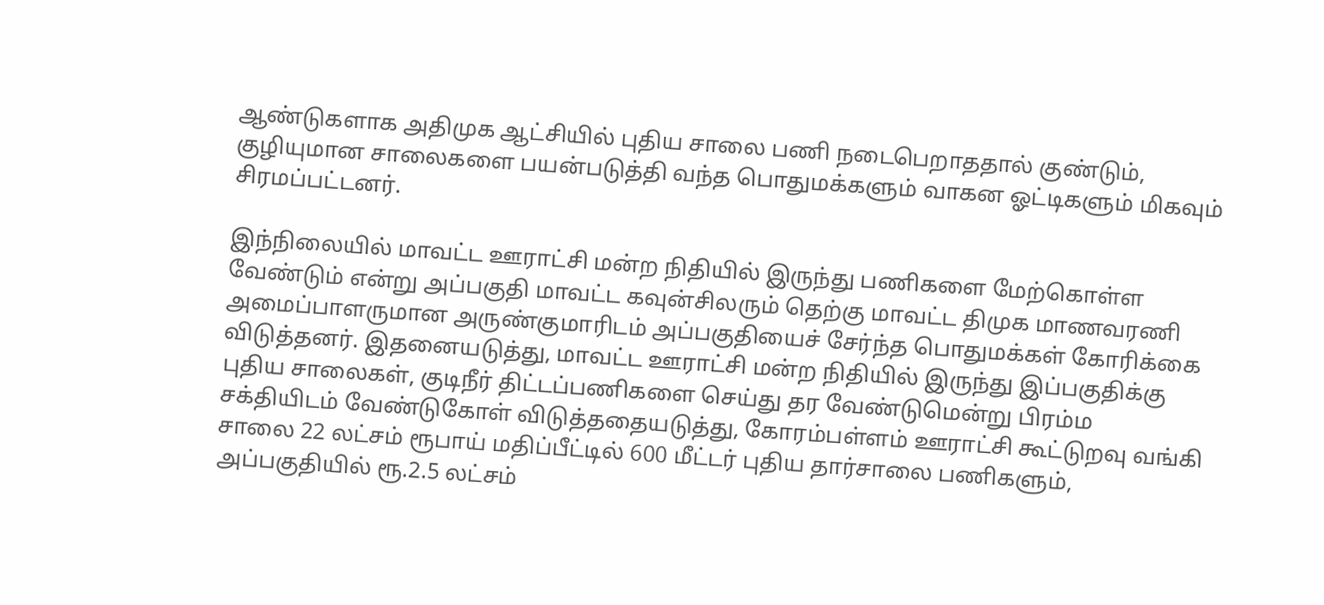ஆண்டுகளாக அதிமுக ஆட்சியில் புதிய சாலை பணி நடைபெறாததால் குண்டும், குழியுமான சாலைகளை பயன்படுத்தி வந்த பொதுமக்களும் வாகன ஓட்டிகளும் மிகவும் சிரமப்பட்டனர்.

இந்நிலையில் மாவட்ட ஊராட்சி மன்ற நிதியில் இருந்து பணிகளை மேற்கொள்ள வேண்டும் என்று அப்பகுதி மாவட்ட கவுன்சிலரும் தெற்கு மாவட்ட திமுக மாணவரணி அமைப்பாளருமான அருண்குமாரிடம் அப்பகுதியைச் சேர்ந்த பொதுமக்கள் கோரிக்கை விடுத்தனர். இதனையடுத்து, மாவட்ட ஊராட்சி மன்ற நிதியில் இருந்து இப்பகுதிக்கு புதிய சாலைகள், குடிநீர் திட்டப்பணிகளை செய்து தர வேண்டுமென்று பிரம்ம சக்தியிடம் வேண்டுகோள் விடுத்ததையடுத்து, கோரம்பள்ளம் ஊராட்சி கூட்டுறவு வங்கி சாலை 22 லட்சம் ரூபாய் மதிப்பீட்டில் 600 மீட்டர் புதிய தார்சாலை பணிகளும், அப்பகுதியில் ரூ.2.5 லட்சம்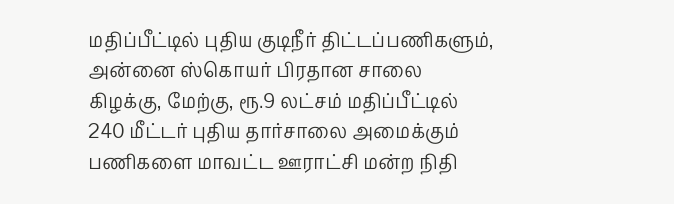மதிப்பீட்டில் புதிய குடிநீர் திட்டப்பணிகளும், அன்னை ஸ்கொயர் பிரதான சாலை கிழக்கு, மேற்கு, ரூ.9 லட்சம் மதிப்பீட்டில் 240 மீட்டர் புதிய தார்சாலை அமைக்கும் பணிகளை மாவட்ட ஊராட்சி மன்ற நிதி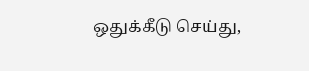ஒதுக்கீடு செய்து,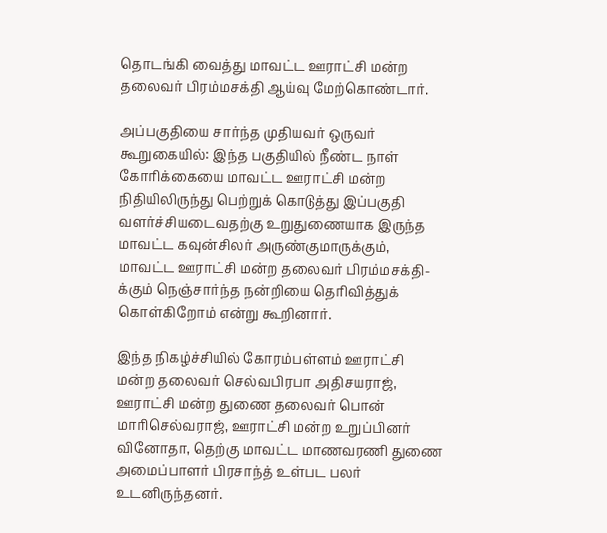தொடங்கி வைத்து மாவட்ட ஊராட்சி மன்ற தலைவர் பிரம்மசக்தி ஆய்வு மேற்கொண்டார்.

அப்பகுதியை சார்ந்த முதியவர் ஒருவர் கூறுகையில்: இந்த பகுதியில் நீண்ட நாள் கோரிக்கையை மாவட்ட ஊராட்சி மன்ற நிதியிலிருந்து பெற்றுக் கொடுத்து இப்பகுதி வளர்ச்சியடைவதற்கு உறுதுணையாக இருந்த மாவட்ட கவுன்சிலர் அருண்குமாருக்கும், மாவட்ட ஊராட்சி மன்ற தலைவர் பிரம்மசக்தி-க்கும் நெஞ்சார்ந்த நன்றியை தெரிவித்துக் கொள்கிறோம் என்று கூறினார்.

இந்த நிகழ்ச்சியில் கோரம்பள்ளம் ஊராட்சி மன்ற தலைவர் செல்வபிரபா அதிசயராஜ், ஊராட்சி மன்ற துணை தலைவர் பொன் மாரிசெல்வராஜ், ஊராட்சி மன்ற உறுப்பினர் வினோதா, தெற்கு மாவட்ட மாணவரணி துணை அமைப்பாளர் பிரசாந்த் உள்பட பலர் உடனிருந்தனர்.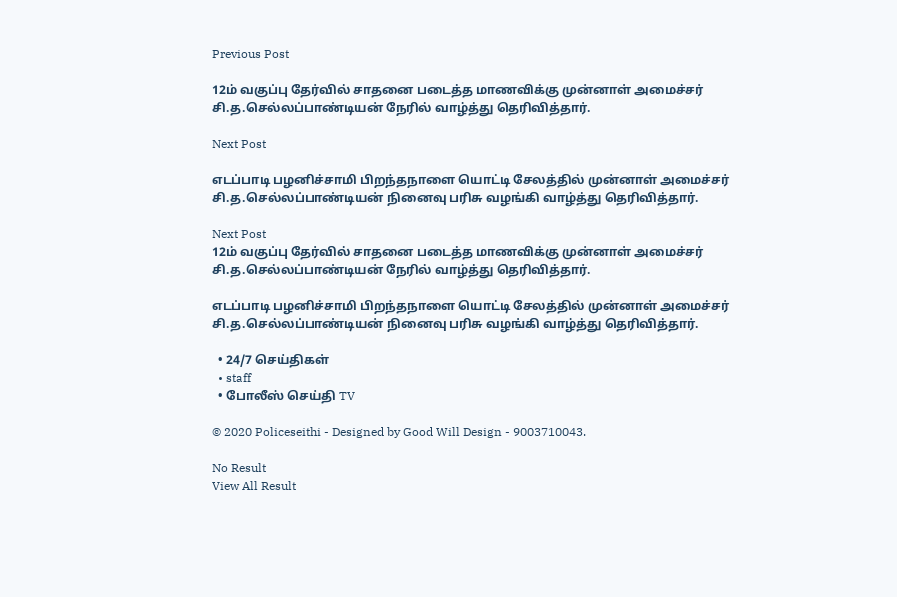Previous Post

12ம் வகுப்பு தேர்வில் சாதனை படைத்த மாணவிக்கு முன்னாள் அமைச்சர் சி.த.செல்லப்பாண்டியன் நேரில் வாழ்த்து தெரிவித்தார்.

Next Post

எடப்பாடி பழனிச்சாமி பிறந்தநாளை யொட்டி சேலத்தில் முன்னாள் அமைச்சர் சி.த.செல்லப்பாண்டியன் நினைவு பரிசு வழங்கி வாழ்த்து தெரிவித்தார்.

Next Post
12ம் வகுப்பு தேர்வில் சாதனை படைத்த மாணவிக்கு முன்னாள் அமைச்சர் சி.த.செல்லப்பாண்டியன் நேரில் வாழ்த்து தெரிவித்தார்.

எடப்பாடி பழனிச்சாமி பிறந்தநாளை யொட்டி சேலத்தில் முன்னாள் அமைச்சர் சி.த.செல்லப்பாண்டியன் நினைவு பரிசு வழங்கி வாழ்த்து தெரிவித்தார்.

  • 24/7 செய்திகள்
  • staff
  • போலீஸ் செய்தி TV

© 2020 Policeseithi - Designed by Good Will Design - 9003710043.

No Result
View All Result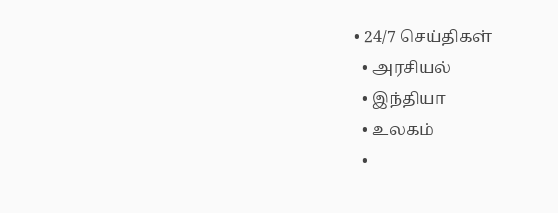• 24/7 செய்திகள்
  • அரசியல்
  • இந்தியா
  • உலகம்
  •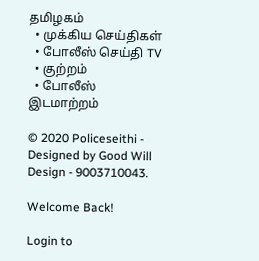தமிழகம்
  • முக்கிய செய்திகள்
  • போலீஸ் செய்தி TV
  • குற்றம்
  • போலீஸ் இடமாற்றம்

© 2020 Policeseithi - Designed by Good Will Design - 9003710043.

Welcome Back!

Login to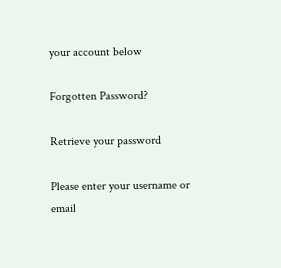your account below

Forgotten Password?

Retrieve your password

Please enter your username or email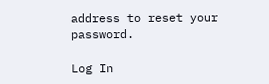address to reset your password.

Log In